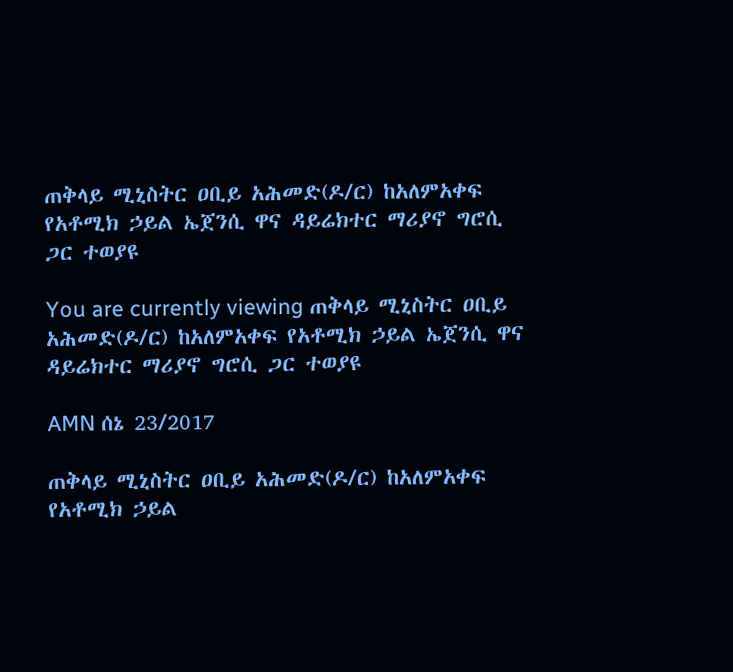ጠቅላይ ሚኒስትር ዐቢይ አሕመድ(ዶ/ር) ከአለምአቀፍ የአቶሚክ ኃይል ኤጀንሲ ዋና ዳይሬክተር ማሪያኖ ግሮሲ ጋር ተወያዩ

You are currently viewing ጠቅላይ ሚኒስትር ዐቢይ አሕመድ(ዶ/ር) ከአለምአቀፍ የአቶሚክ ኃይል ኤጀንሲ ዋና ዳይሬክተር ማሪያኖ ግሮሲ ጋር ተወያዩ

AMN ሰኔ 23/2017

ጠቅላይ ሚኒስትር ዐቢይ አሕመድ(ዶ/ር) ከአለምአቀፍ የአቶሚክ ኃይል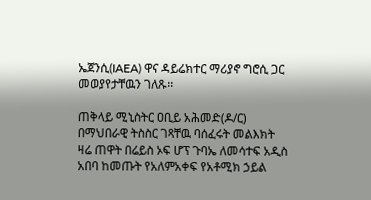ኤጀንሲ(IAEA) ዋና ዳይሬክተር ማሪያኖ ግሮሲ ጋር መወያየታቸዉን ገለጹ፡፡

ጠቅላይ ሚኒስትር ዐቢይ አሕመድ(ዶ/ር) በማህበራዊ ትስስር ገጻቸዉ ባሰፈሩት መልእክት ዛሬ ጠዋት በሬይስ ኦፍ ሆፕ ጉባኤ ለመሳተፍ አዲስ አበባ ከመጡት የአለምአቀፍ የአቶሚክ ኃይል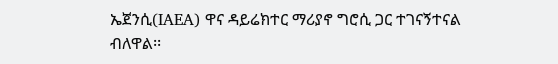ኤጀንሲ(IAEA) ዋና ዳይሬክተር ማሪያኖ ግሮሲ ጋር ተገናኝተናል ብለዋል፡፡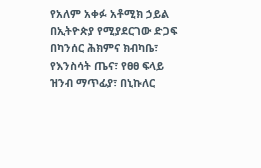የአለም አቀፉ አቶሚክ ኃይል በኢትዮጵያ የሚያደርገው ድጋፍ በካንሰር ሕክምና ክብካቤ፣ የእንስሳት ጤና፣ የፀፀ ፍላይ ዝንብ ማጥፊያ፣ በኒኩለር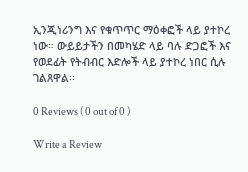ኢንጂነሪንግ እና የቁጥጥር ማዕቀፎች ላይ ያተኮረ ነው። ውይይታችን በመካሄድ ላይ ባሉ ድጋፎች እና የወደፊት የትብብር እድሎች ላይ ያተኮረ ነበር ሲሉ ገልጸዋል፡፡

0 Reviews ( 0 out of 0 )

Write a Review